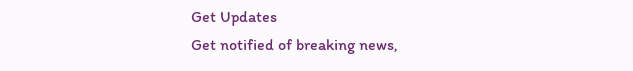Get Updates
Get notified of breaking news,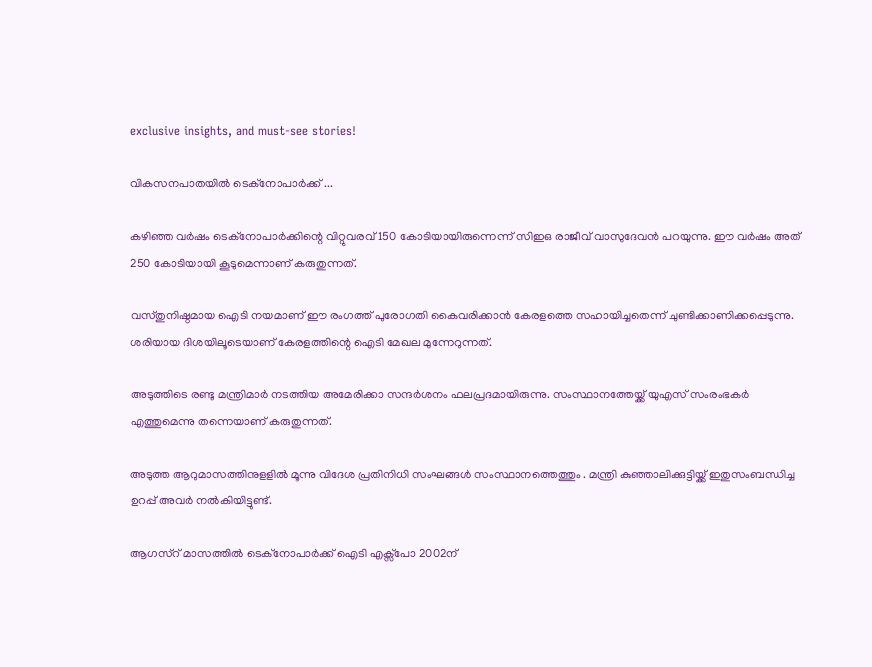exclusive insights, and must-see stories!

വികസനപാതയില്‍ ടെക്നോപാര്‍ക്ക് ...

കഴിഞ്ഞ വര്‍ഷം ടെക്നോപാര്‍ക്കിന്റെ വിറ്റുവരവ് 150 കോടിയായിരുന്നെന്ന് സിഇഒ രാജീവ് വാസുദേവന്‍ പറയുന്നു. ഈ വര്‍ഷം അത് 250 കോടിയായി കൂടുമെന്നാണ് കരുതുന്നത്.

വസ്തുനിഷ്ഠമായ ഐടി നയമാണ് ഈ രംഗത്ത് പുരോഗതി കൈവരിക്കാന്‍ കേരളത്തെ സഹായിച്ചതെന്ന് ചുണ്ടിക്കാണിക്കപ്പെടുന്നു. ശരിയായ ദിശയിലൂടെയാണ് കേരളത്തിന്റെ ഐടി മേഖല മുന്നേറുന്നത്.

അടുത്തിടെ രണ്ടു മന്ത്രിമാര്‍ നടത്തിയ അമേരിക്കാ സന്ദര്‍ശനം ഫലപ്രദമായിരുന്നു. സംസ്ഥാനത്തേയ്ക്ക് യുഎസ് സംരംഭകര്‍ എത്തുമെന്നു തന്നെയാണ് കരുതുന്നത്.

അടുത്ത ആറുമാസത്തിനുളളില്‍ മൂന്നു വിദേശ പ്രതിനിധി സംഘങ്ങള്‍ സംസ്ഥാനത്തെത്തും . മന്ത്രി കുഞ്ഞാലിക്കുട്ടിയ്ക്ക് ഇതുസംബന്ധിച്ച ഉറപ്പ് അവര്‍ നല്‍കിയിട്ടുണ്ട്.

ആഗസ്റ് മാസത്തില്‍ ടെക്നോപാര്‍ക്ക് ഐടി എക്സ്പോ 2002ന്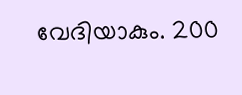വേദിയാകും. 200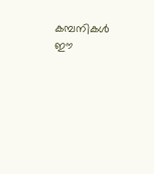കമ്പനികള്‍ ഈ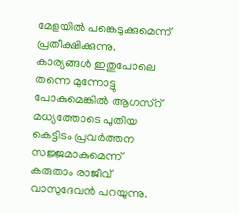മേളയില്‍ പങ്കെടുക്കുമെന്ന് പ്രതീക്ഷിക്കുന്നു. കാര്യങ്ങള്‍ ഇതുപോലെ തന്നെ മുന്നോട്ടു പോകുമെങ്കില്‍ ആഗസ്റ് മധ്യത്തോടെ പുതിയ കെട്ടിടം പ്രവര്‍ത്തന സജ്ജമാകുമെന്ന് കരുതാം രാജീവ് വാസുദേവന്‍ പറയുന്നു.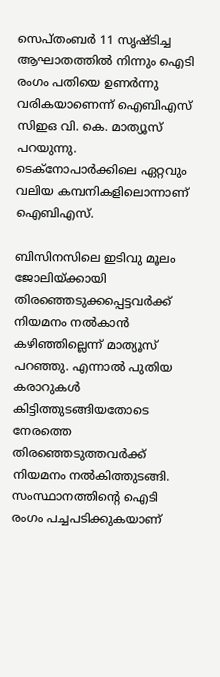സെപ്തംബര്‍ 11 സൃഷ്ടിച്ച ആഘാതത്തില്‍ നിന്നും ഐടി രംഗം പതിയെ ഉണര്‍ന്നു വരികയാണെന്ന് ഐബിഎസ് സിഇഒ വി. കെ. മാത്യൂസ് പറയുന്നു. ടെക്നോപാര്‍ക്കിലെ ഏറ്റവും വലിയ കമ്പനികളിലൊന്നാണ് ഐബിഎസ്.

ബിസിനസിലെ ഇടിവു മൂലം ജോലിയ്ക്കായി തിരഞ്ഞെടുക്കപ്പെട്ടവര്‍ക്ക് നിയമനം നല്‍കാന്‍ കഴിഞ്ഞില്ലെന്ന് മാത്യൂസ് പറഞ്ഞു. എന്നാല്‍ പുതിയ കരാറുകള്‍ കിട്ടിത്തുടങ്ങിയതോടെ നേരത്തെ തിരഞ്ഞെടുത്തവര്‍ക്ക് നിയമനം നല്‍കിത്തുടങ്ങി. സംസ്ഥാനത്തിന്റെ ഐടി രംഗം പച്ചപടിക്കുകയാണ്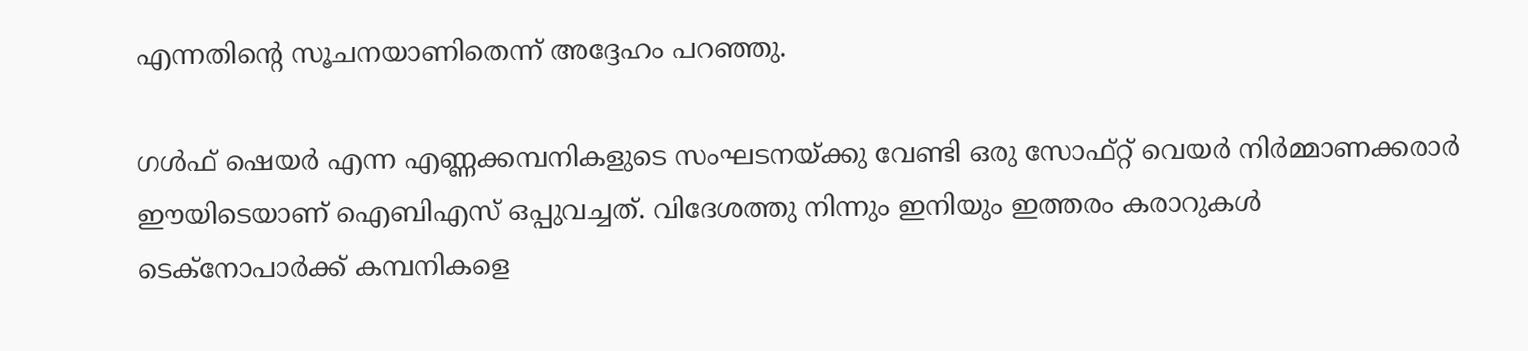എന്നതിന്റെ സൂചനയാണിതെന്ന് അദ്ദേഹം പറഞ്ഞു.

ഗള്‍ഫ് ഷെയര്‍ എന്ന എണ്ണക്കമ്പനികളുടെ സംഘടനയ്ക്കു വേണ്ടി ഒരു സോഫ്റ്റ് വെയര്‍ നിര്‍മ്മാണക്കരാര്‍ ഈയിടെയാണ് ഐബിഎസ് ഒപ്പുവച്ചത്. വിദേശത്തു നിന്നും ഇനിയും ഇത്തരം കരാറുകള്‍ ടെക്നോപാര്‍ക്ക് കമ്പനികളെ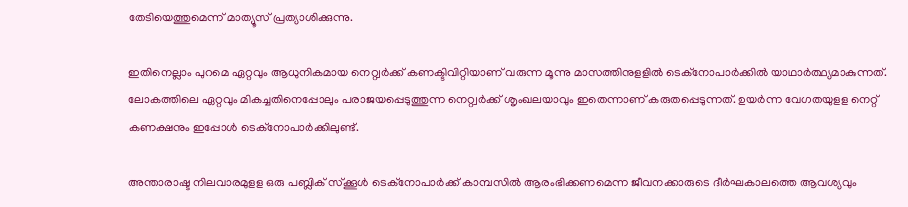തേടിയെത്തുമെന്ന് മാത്യൂസ് പ്രത്യാശിക്കുന്നു.

ഇതിനെല്ലാം പുറമെ ഏറ്റവും ആധുനികമായ നെറ്റ്വര്‍ക്ക് കണക്ടിവിറ്റിയാണ് വരുന്ന മൂന്നു മാസത്തിനുളളില്‍ ടെക്നോപാര്‍ക്കില്‍ യാഥാര്‍ത്ഥ്യമാകുന്നത്. ലോകത്തിലെ ഏറ്റവും മികച്ചതിനെപ്പോലും പരാജയപ്പെടുത്തുന്ന നെറ്റ്വര്‍ക്ക് ശൃംഖലയാവും ഇതെന്നാണ് കരുതപ്പെടുന്നത്. ഉയര്‍ന്ന വേഗതയുളള നെറ്റ് കണക്ഷനും ഇപ്പോള്‍ ടെക്നോപാര്‍ക്കിലുണ്ട്.

അന്താരാഷ്ട നിലവാരമുളള ഒരു പബ്ലിക് സ്ക്കൂള്‍ ടെക്നോപാര്‍ക്ക് കാമ്പസില്‍ ആരംഭിക്കണമെന്ന ജീവനക്കാരുടെ ദീര്‍ഘകാലത്തെ ആവശ്യവും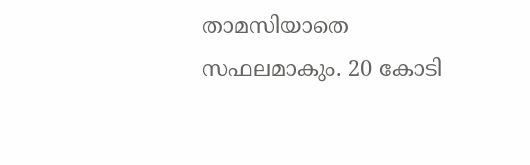താമസിയാതെ സഫലമാകും. 20 കോടി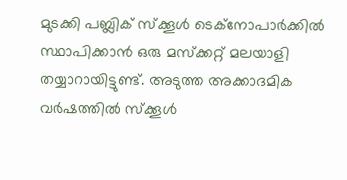മുടക്കി പബ്ലിക് സ്ക്കൂള്‍ ടെക്നോപാര്‍ക്കില്‍ സ്ഥാപിക്കാന്‍ ഒരു മസ്ക്കറ്റ് മലയാളി തയ്യാറായിട്ടുണ്ട്. അടുത്ത അക്കാദമിക വര്‍ഷത്തില്‍ സ്ക്കൂള്‍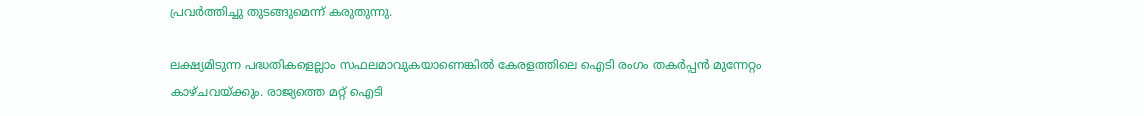പ്രവര്‍ത്തിച്ചു തുടങ്ങുമെന്ന് കരുതുന്നു.

ലക്ഷ്യമിടുന്ന പദ്ധതികളെല്ലാം സഫലമാവുകയാണെങ്കില്‍ കേരളത്തിലെ ഐടി രംഗം തകര്‍പ്പന്‍ മുന്നേറ്റം കാഴ്ചവയ്ക്കും. രാജ്യത്തെ മറ്റ് ഐടി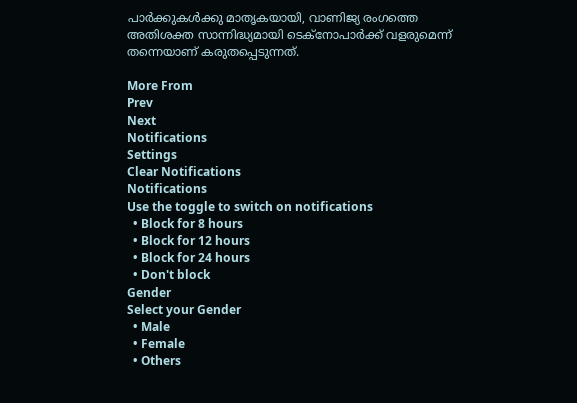പാര്‍ക്കുകള്‍ക്കു മാതൃകയായി, വാണിജ്യ രംഗത്തെ അതിശക്ത സാന്നിദ്ധ്യമായി ടെക്നോപാര്‍ക്ക് വളരുമെന്ന് തന്നെയാണ് കരുതപ്പെടുന്നത്.

More From
Prev
Next
Notifications
Settings
Clear Notifications
Notifications
Use the toggle to switch on notifications
  • Block for 8 hours
  • Block for 12 hours
  • Block for 24 hours
  • Don't block
Gender
Select your Gender
  • Male
  • Female
  • Others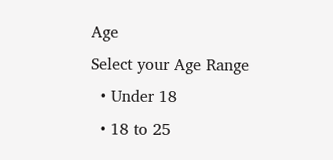Age
Select your Age Range
  • Under 18
  • 18 to 25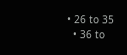• 26 to 35
  • 36 to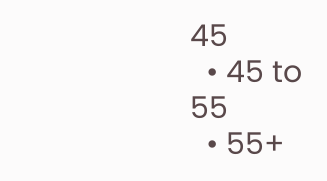45
  • 45 to 55
  • 55+